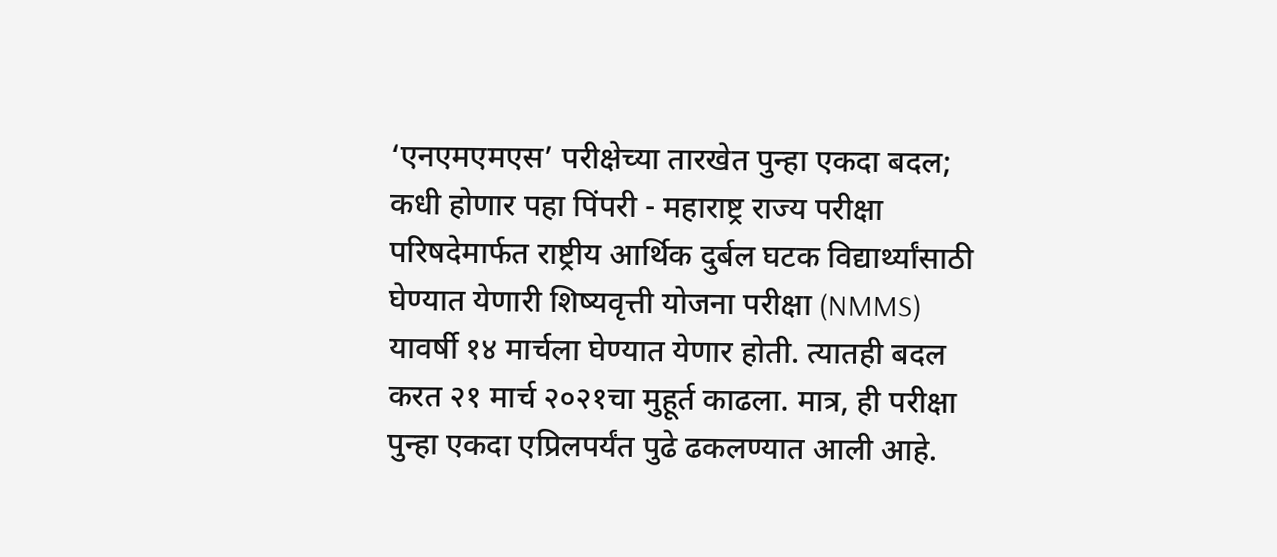‘एनएमएमएस’ परीक्षेच्या तारखेत पुन्हा एकदा बदल; कधी होणार पहा पिंपरी - महाराष्ट्र राज्य परीक्षा परिषदेमार्फत राष्ट्रीय आर्थिक दुर्बल घटक विद्यार्थ्यांसाठी घेण्यात येणारी शिष्यवृत्ती योजना परीक्षा (NMMS) यावर्षी १४ मार्चला घेण्यात येणार होती. त्यातही बदल करत २१ मार्च २०२१चा मुहूर्त काढला. मात्र, ही परीक्षा पुन्हा एकदा एप्रिलपर्यंत पुढे ढकलण्यात आली आहे.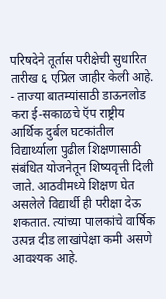परिषदेने तूर्तास परीक्षेची सुधारित तारीख ६ एप्रिल जाहीर केली आहे.  - ताज्या बातम्यांसाठी डाऊनलोड करा ई-सकाळचे ऍप राष्ट्रीय आर्थिक दुर्बल घटकांतील विद्यार्थ्याला पुढील शिक्षणासाठी संबंधित योजनेतून शिष्यवृत्ती दिली जाते. आठवीमध्ये शिक्षण घेत असलेले विद्यार्थी ही परीक्षा देऊ शकतात. त्यांच्या पालकांचे वार्षिक उत्पन्न दीड लाखांपेक्षा कमी असणे आवश्‍यक आहे.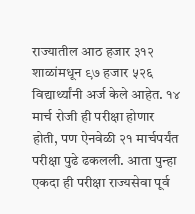राज्यातील आठ हजार ३१२ शाळांमधून ९७ हजार ५२६ विद्यार्थ्यांनी अर्ज केले आहेत. १४ मार्च रोजी ही परीक्षा होणार होती, पण ऐनवेळी २१ मार्चपर्यंत परीक्षा पुढे ढकलली. आता पुन्हा एकदा ही परीक्षा राज्यसेवा पूर्व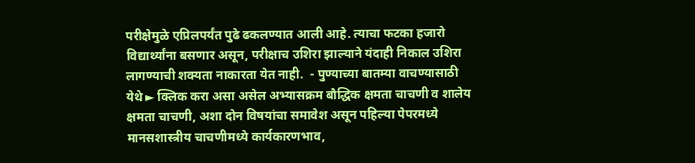परीक्षेमुळे एप्रिलपर्यंत पुढे ढकलण्यात आली आहे. त्याचा फटका हजारो विद्यार्थ्यांना बसणार असून, परीक्षाच उशिरा झाल्याने यंदाही निकाल उशिरा लागण्याची शक्यता नाकारता येत नाही.  - पुण्याच्या बातम्या वाचण्यासाठी येथे ► क्लिक करा असा असेल अभ्यासक्रम बौद्धिक क्षमता चाचणी व शालेय क्षमता चाचणी, अशा दोन विषयांचा समावेश असून पहिल्या पेपरमध्ये मानसशास्त्रीय चाचणीमध्ये कार्यकारणभाव,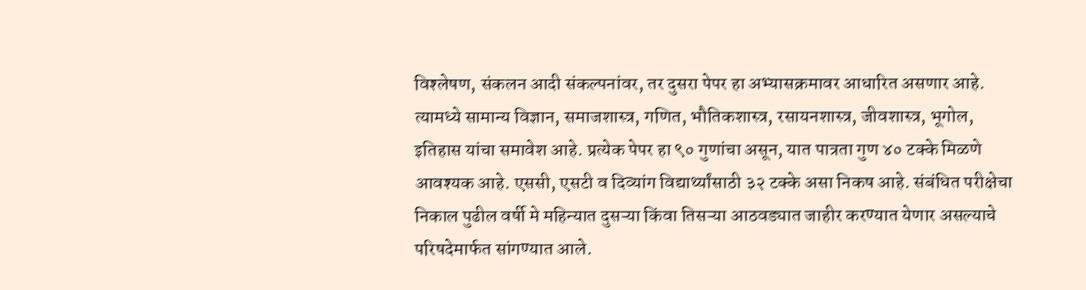विश्‍लेषण, संकलन आदी संकल्पनांवर, तर दुसरा पेपर हा अभ्यासक्रमावर आधारित असणार आहे. त्यामध्ये सामान्य विज्ञान, समाजशास्त्र, गणित, भौतिकशास्त्र, रसायनशास्त्र, जीवशास्त्र, भूगोल, इतिहास यांचा समावेश आहे. प्रत्येक पेपर हा ९० गुणांचा असून, यात पात्रता गुण ४० टक्के मिळणे आवश्यक आहे. एससी, एसटी व दिव्यांग विद्यार्थ्यांसाठी ३२ टक्के असा निकष आहे. संबंधित परीक्षेचा निकाल पुढील वर्षी मे महिन्यात दुसऱ्या किंवा तिसऱ्या आठवड्यात जाहीर करण्यात येणार असल्याचे परिषदेमार्फत सांगण्यात आले.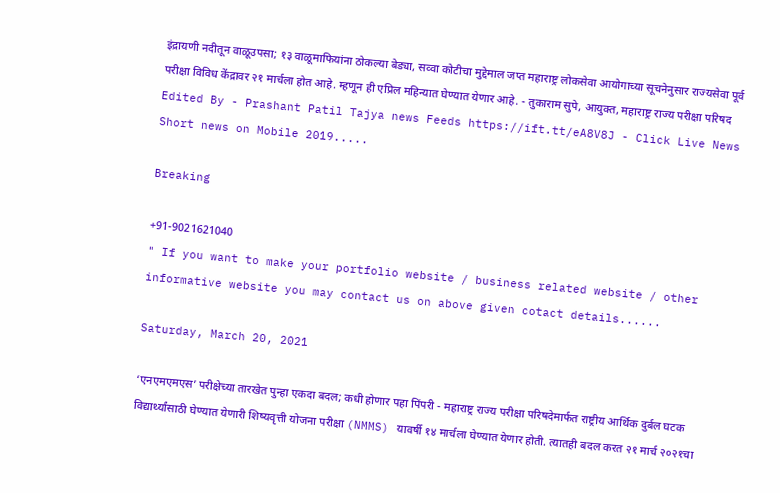इंद्रायणी नदीतून वाळूउपसा; १३ वाळूमाफियांना ठोकल्या बेड्या, सव्वा कोटीचा मुद्देमाल जप्त महाराष्ट्र लोकसेवा आयोगाच्या सूचनेनुसार राज्यसेवा पूर्व परीक्षा विविध केंद्रावर २१ मार्चला होत आहे. म्हणून ही एप्रिल महिन्यात घेण्यात येणार आहे. - तुकाराम सुपे, आयुक्त, महाराष्ट्र राज्य परीक्षा परिषद Edited By - Prashant Patil Tajya news Feeds https://ift.tt/eA8V8J - Click Live News Short news on Mobile 2019.....

Breaking

+91-9021621040
" If you want to make your portfolio website / business related website / other informative website you may contact us on above given cotact details......

Saturday, March 20, 2021

‘एनएमएमएस’ परीक्षेच्या तारखेत पुन्हा एकदा बदल; कधी होणार पहा पिंपरी - महाराष्ट्र राज्य परीक्षा परिषदेमार्फत राष्ट्रीय आर्थिक दुर्बल घटक विद्यार्थ्यांसाठी घेण्यात येणारी शिष्यवृत्ती योजना परीक्षा (NMMS) यावर्षी १४ मार्चला घेण्यात येणार होती. त्यातही बदल करत २१ मार्च २०२१चा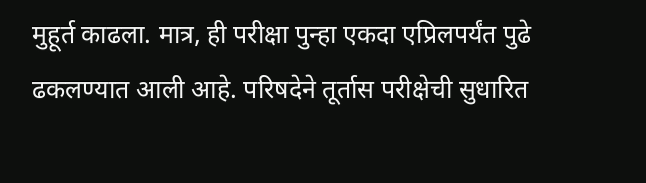मुहूर्त काढला. मात्र, ही परीक्षा पुन्हा एकदा एप्रिलपर्यंत पुढे ढकलण्यात आली आहे. परिषदेने तूर्तास परीक्षेची सुधारित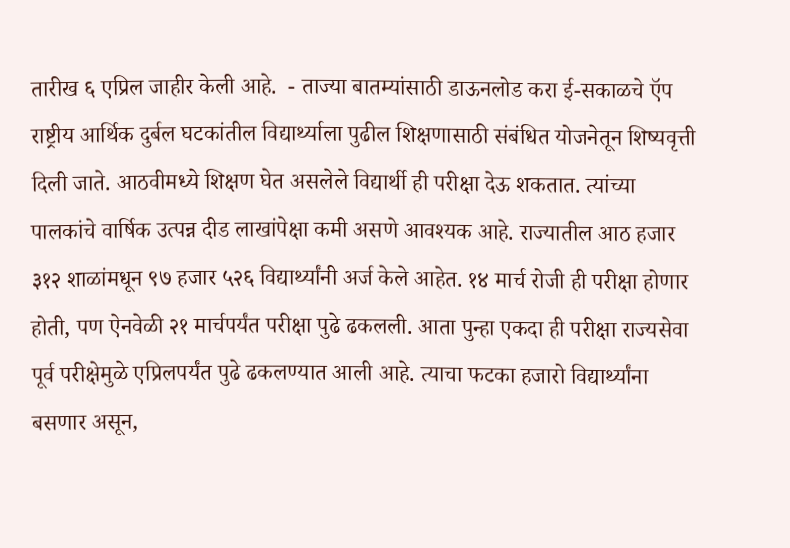तारीख ६ एप्रिल जाहीर केली आहे.  - ताज्या बातम्यांसाठी डाऊनलोड करा ई-सकाळचे ऍप राष्ट्रीय आर्थिक दुर्बल घटकांतील विद्यार्थ्याला पुढील शिक्षणासाठी संबंधित योजनेतून शिष्यवृत्ती दिली जाते. आठवीमध्ये शिक्षण घेत असलेले विद्यार्थी ही परीक्षा देऊ शकतात. त्यांच्या पालकांचे वार्षिक उत्पन्न दीड लाखांपेक्षा कमी असणे आवश्‍यक आहे. राज्यातील आठ हजार ३१२ शाळांमधून ९७ हजार ५२६ विद्यार्थ्यांनी अर्ज केले आहेत. १४ मार्च रोजी ही परीक्षा होणार होती, पण ऐनवेळी २१ मार्चपर्यंत परीक्षा पुढे ढकलली. आता पुन्हा एकदा ही परीक्षा राज्यसेवा पूर्व परीक्षेमुळे एप्रिलपर्यंत पुढे ढकलण्यात आली आहे. त्याचा फटका हजारो विद्यार्थ्यांना बसणार असून,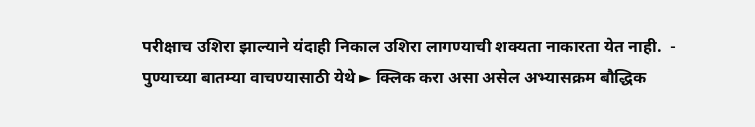परीक्षाच उशिरा झाल्याने यंदाही निकाल उशिरा लागण्याची शक्यता नाकारता येत नाही.  - पुण्याच्या बातम्या वाचण्यासाठी येथे ► क्लिक करा असा असेल अभ्यासक्रम बौद्धिक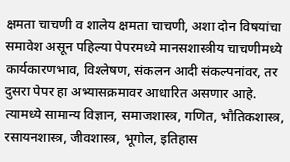क्षमता चाचणी व शालेय क्षमता चाचणी, अशा दोन विषयांचा समावेश असून पहिल्या पेपरमध्ये मानसशास्त्रीय चाचणीमध्ये कार्यकारणभाव, विश्‍लेषण, संकलन आदी संकल्पनांवर, तर दुसरा पेपर हा अभ्यासक्रमावर आधारित असणार आहे. त्यामध्ये सामान्य विज्ञान, समाजशास्त्र, गणित, भौतिकशास्त्र, रसायनशास्त्र, जीवशास्त्र, भूगोल, इतिहास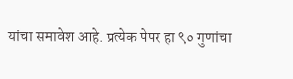यांचा समावेश आहे. प्रत्येक पेपर हा ९० गुणांचा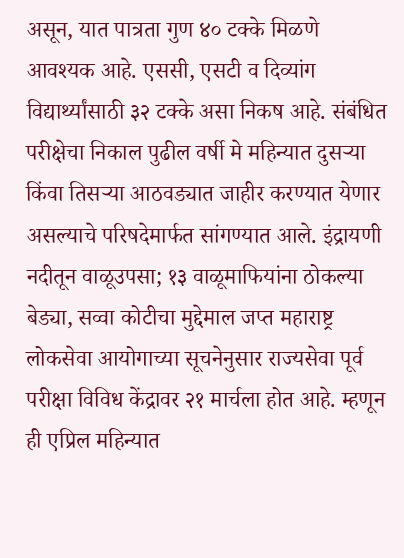असून, यात पात्रता गुण ४० टक्के मिळणे आवश्यक आहे. एससी, एसटी व दिव्यांग विद्यार्थ्यांसाठी ३२ टक्के असा निकष आहे. संबंधित परीक्षेचा निकाल पुढील वर्षी मे महिन्यात दुसऱ्या किंवा तिसऱ्या आठवड्यात जाहीर करण्यात येणार असल्याचे परिषदेमार्फत सांगण्यात आले. इंद्रायणी नदीतून वाळूउपसा; १३ वाळूमाफियांना ठोकल्या बेड्या, सव्वा कोटीचा मुद्देमाल जप्त महाराष्ट्र लोकसेवा आयोगाच्या सूचनेनुसार राज्यसेवा पूर्व परीक्षा विविध केंद्रावर २१ मार्चला होत आहे. म्हणून ही एप्रिल महिन्यात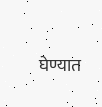घेण्यात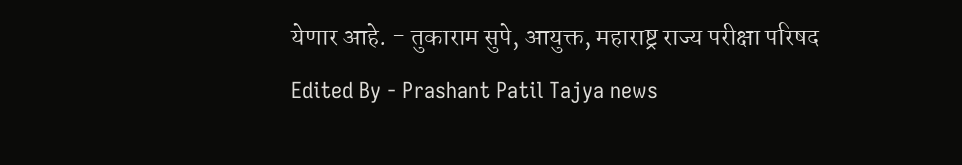येणार आहे. - तुकाराम सुपे, आयुक्त, महाराष्ट्र राज्य परीक्षा परिषद Edited By - Prashant Patil Tajya news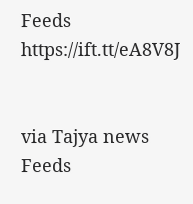Feeds https://ift.tt/eA8V8J


via Tajya news Feeds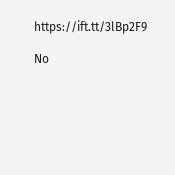https://ift.tt/3lBp2F9

No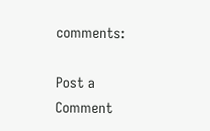comments:

Post a Comment